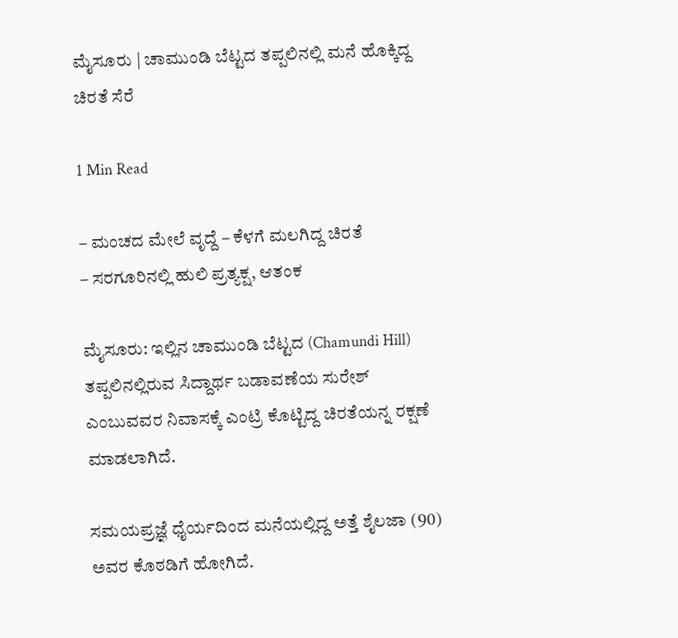ಮೈಸೂರು | ಚಾಮುಂಡಿ ಬೆಟ್ಟದ ತಪ್ಪಲಿನಲ್ಲಿ ಮನೆ ಹೊಕ್ಕಿದ್ದ ಚಿರತೆ ಸೆರೆ

1 Min Read

– ಮಂಚದ ಮೇಲೆ ವೃದ್ದೆ – ಕೆಳಗೆ ಮಲಗಿದ್ದ ಚಿರತೆ
– ಸರಗೂರಿನಲ್ಲಿ ಹುಲಿ ಪ್ರತ್ಯಕ್ಷ, ಆತಂಕ

ಮೈಸೂರು: ಇಲ್ಲಿನ ಚಾಮುಂಡಿ ಬೆಟ್ಟದ (Chamundi Hill) ತಪ್ಪಲಿನಲ್ಲಿರುವ ಸಿದ್ದಾರ್ಥ ಬಡಾವಣೆಯ ಸುರೇಶ್ ಎಂಬುವವರ ನಿವಾಸಕ್ಕೆ ಎಂಟ್ರಿ ಕೊಟ್ಟಿದ್ದ ಚಿರತೆಯನ್ನ ರಕ್ಷಣೆ ಮಾಡಲಾಗಿದೆ.

ಸಮಯಪ್ರಜ್ಞೆ ಧೈರ್ಯದಿಂದ ಮನೆಯಲ್ಲಿದ್ದ ಅತ್ತೆ ಶೈಲಜಾ (90) ಅವರ ಕೊಠಡಿಗೆ ಹೋಗಿದೆ.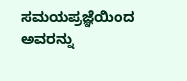ಸಮಯಪ್ರಜ್ಞೆಯಿಂದ ಅವರನ್ನು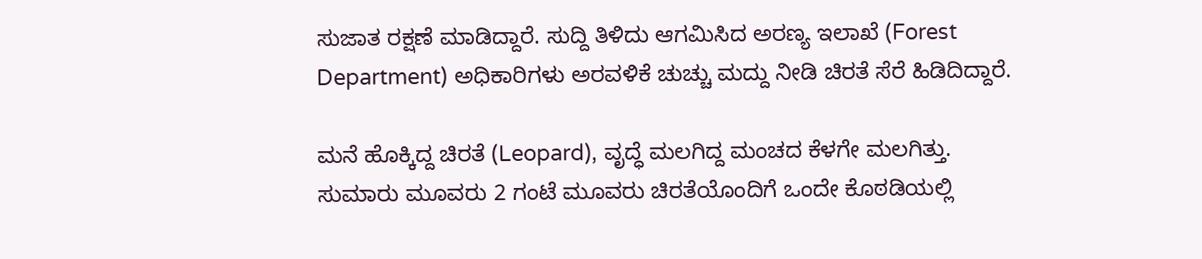ಸುಜಾತ ರಕ್ಷಣೆ ಮಾಡಿದ್ದಾರೆ. ಸುದ್ದಿ ತಿಳಿದು ಆಗಮಿಸಿದ ಅರಣ್ಯ ಇಲಾಖೆ (Forest Department) ಅಧಿಕಾರಿಗಳು ಅರವಳಿಕೆ ಚುಚ್ಚು ಮದ್ದು ನೀಡಿ ಚಿರತೆ ಸೆರೆ ಹಿಡಿದಿದ್ದಾರೆ.

ಮನೆ ಹೊಕ್ಕಿದ್ದ ಚಿರತೆ (Leopard), ವೃದ್ಧೆ ಮಲಗಿದ್ದ ಮಂಚದ ಕೆಳಗೇ ಮಲಗಿತ್ತು. ಸುಮಾರು ಮೂವರು 2 ಗಂಟೆ ಮೂವರು ಚಿರತೆಯೊಂದಿಗೆ ಒಂದೇ ಕೊಠಡಿಯಲ್ಲಿ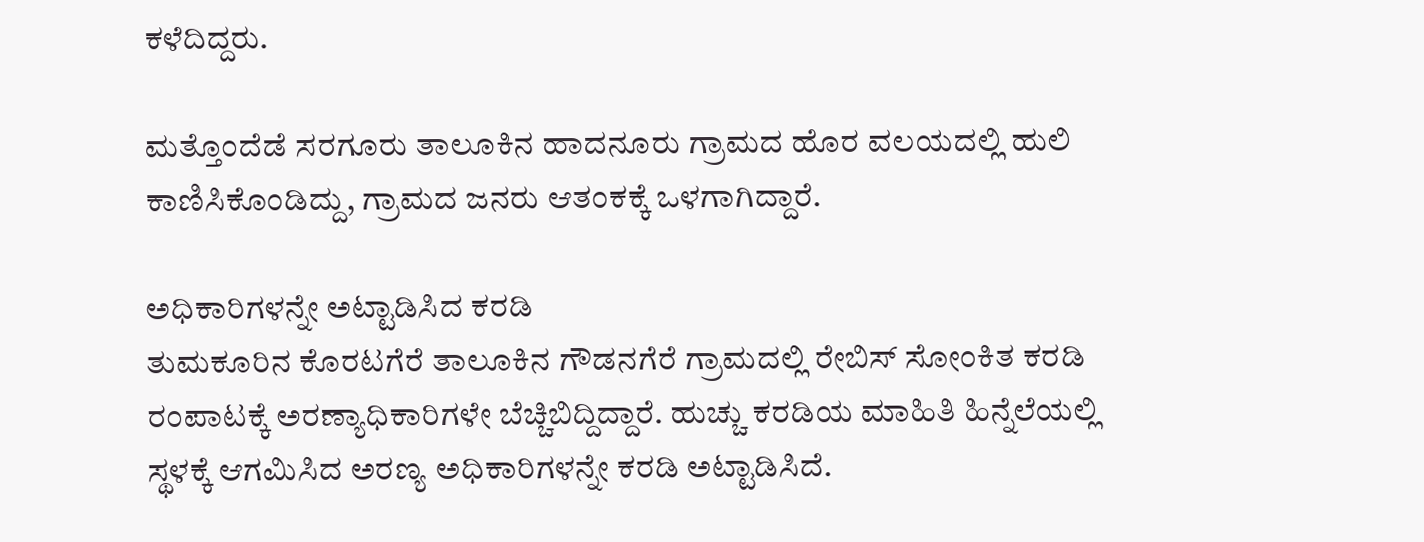ಕಳೆದಿದ್ದರು.

ಮತ್ತೊಂದೆಡೆ ಸರಗೂರು ತಾಲೂಕಿನ ಹಾದನೂರು ಗ್ರಾಮದ ಹೊರ ವಲಯದಲ್ಲಿ ಹುಲಿ ಕಾಣಿಸಿಕೊಂಡಿದ್ದು, ಗ್ರಾಮದ ಜನರು ಆತಂಕಕ್ಕೆ ಒಳಗಾಗಿದ್ದಾರೆ.

ಅಧಿಕಾರಿಗಳನ್ನೇ ಅಟ್ಟಾಡಿಸಿದ ಕರಡಿ
ತುಮಕೂರಿನ ಕೊರಟಗೆರೆ ತಾಲೂಕಿನ ಗೌಡನಗೆರೆ ಗ್ರಾಮದಲ್ಲಿ ರೇಬಿಸ್ ಸೋಂಕಿತ ಕರಡಿ ರಂಪಾಟಕ್ಕೆ ಅರಣ್ಯಾಧಿಕಾರಿಗಳೇ ಬೆಚ್ಚಿಬಿದ್ದಿದ್ದಾರೆ. ಹುಚ್ಚು ಕರಡಿಯ ಮಾಹಿತಿ ಹಿನ್ನೆಲೆಯಲ್ಲಿ ಸ್ಥಳಕ್ಕೆ ಆಗಮಿಸಿದ ಅರಣ್ಯ ಅಧಿಕಾರಿಗಳನ್ನೇ ಕರಡಿ ಅಟ್ಟಾಡಿಸಿದೆ.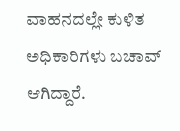ವಾಹನದಲ್ಲೇ ಕುಳಿತ ಅಧಿಕಾರಿಗಳು ಬಚಾವ್ ಆಗಿದ್ದಾರೆ.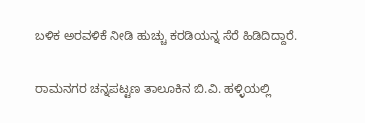ಬಳಿಕ ಅರವಳಿಕೆ ನೀಡಿ ಹುಚ್ಚು ಕರಡಿಯನ್ನ ಸೆರೆ ಹಿಡಿದಿದ್ದಾರೆ.

ರಾಮನಗರ ಚನ್ನಪಟ್ಟಣ ತಾಲೂಕಿನ ಬಿ.ವಿ. ಹಳ್ಳಿಯಲ್ಲಿ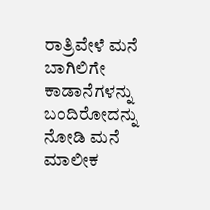ರಾತ್ರಿವೇಳೆ ಮನೆ ಬಾಗಿಲಿಗೇ ಕಾಡಾನೆಗಳನ್ನು ಬಂದಿರೋದನ್ನು ನೋಡಿ ಮನೆ ಮಾಲೀಕ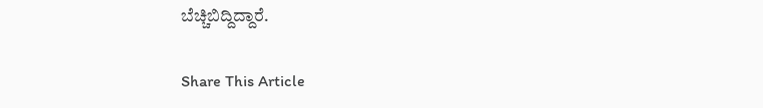ಬೆಚ್ಚಿಬಿದ್ದಿದ್ದಾರೆ.

Share This Article